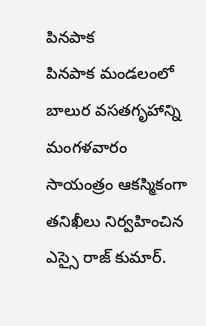పినపాక
పినపాక మండలంలో బాలుర వసతగృహాన్ని మంగళవారం సాయంత్రం ఆకస్మికంగా తనిఖీలు నిర్వహించిన ఎస్సై రాజ్ కుమార్.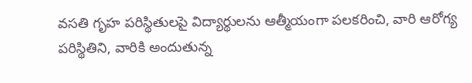వసతి గృహ పరిస్థితులపై విద్యార్థులను ఆత్మీయంగా పలకరించి, వారి ఆరోగ్య పరిస్థితిని, వారికి అందుతున్న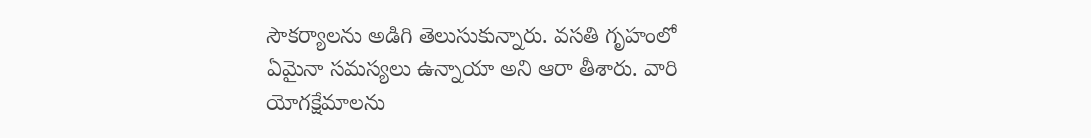సౌకర్యాలను అడిగి తెలుసుకున్నారు. వసతి గృహంలో ఏమైనా సమస్యలు ఉన్నాయా అని ఆరా తీశారు. వారి యోగక్షేమాలను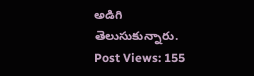అడిగి తెలుసుకున్నారు.
Post Views: 155